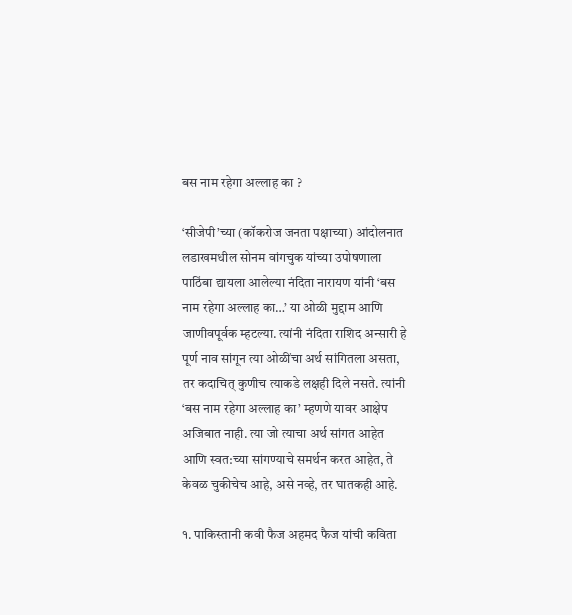बस नाम रहेगा अल्लाह का ?

‘सीजेपी’च्या (कॉकरोज जनता पक्षाच्या) आंदोलनात लडाखमधील सोनम वांगचुक यांच्या उपोषणाला पाठिंबा द्यायला आलेल्या नंदिता नारायण यांनी ‘बस नाम रहेगा अल्लाह का…’ या ओळी मुद्दाम आणि जाणीवपूर्वक म्हटल्या. त्यांनी नंदिता राशिद अन्सारी हे पूर्ण नाव सांगून त्या ओळींचा अर्थ सांगितला असता, तर कदाचित् कुणीच त्याकडे लक्षही दिले नसते. त्यांनी ‘बस नाम रहेगा अल्लाह का’ म्हणणे यावर आक्षेप अजिबात नाही. त्या जो त्याचा अर्थ सांगत आहेत आणि स्वत:च्या सांगण्याचे समर्थन करत आहेत, ते केवळ चुकीचेच आहे, असे नव्हे, तर घातकही आहे.

१. पाकिस्तानी कवी फैज अहमद फैज यांची कविता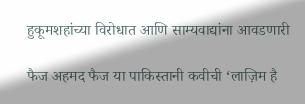हुकूमशहांच्या विरोधात आणि साम्यवाद्यांना आवडणारी

फैज अहमद फैज या पाकिस्तानी कवीची ‘लाज़िम है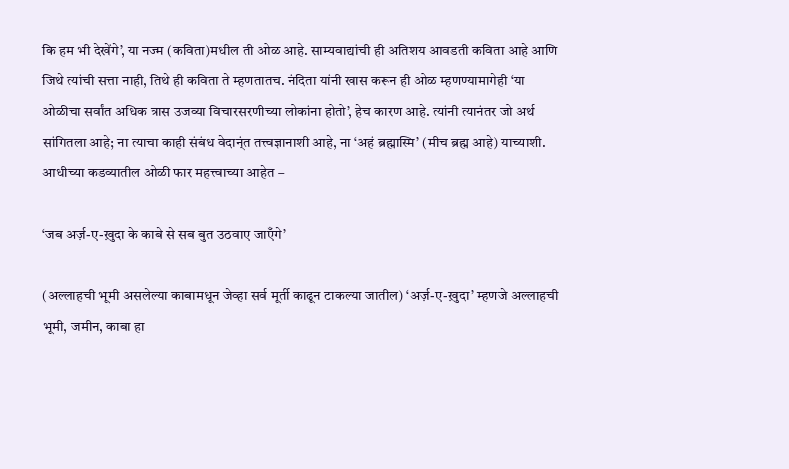कि हम भी देखेंगे’, या नज्म (कविता)मधील ती ओळ आहे. साम्यवाद्यांची ही अतिशय आवडती कविता आहे आणि जिथे त्यांची सत्ता नाही, तिथे ही कविता ते म्हणतातच. नंदिता यांनी खास करून ही ओळ म्हणण्यामागेही ‘या ओळीचा सर्वांत अधिक त्रास उजव्या विचारसरणीच्या लोकांना होतो’, हेच कारण आहे. त्यांनी त्यानंतर जो अर्थ सांगितला आहे; ना त्याचा काही संबंध वेदान्ंत तत्त्वज्ञानाशी आहे, ना ‘अहं ब्रह्मास्मि’ (मीच ब्रह्म आहे) याच्याशी. आधीच्या कडव्यातील ओळी फार महत्त्वाच्या आहेत –

‘जब अर्ज़-ए-ख़ुदा के काबे से सब बुत उठवाए जाएँगे’

(अल्लाहची भूमी असलेल्या काबामधून जेव्हा सर्व मूर्ती काढून टाकल्या जातील) ‘अर्ज़-ए-ख़ुदा’ म्हणजे अल्लाहची भूमी, जमीन, काबा हा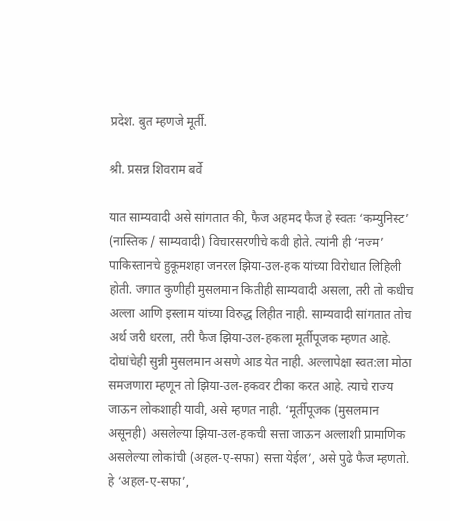प्रदेश. बुत म्हणजे मूर्ती.

श्री. प्रसन्न शिवराम बर्वे

यात साम्यवादी असे सांगतात की, फैज अहमद फैज हे स्वतः ‘कम्युनिस्ट’ (नास्तिक / साम्यवादी) विचारसरणीचे कवी होते. त्यांनी ही ‘नज्म’ पाकिस्तानचे हुकूमशहा जनरल झिया-उल-हक यांच्या विरोधात लिहिली होती. जगात कुणीही मुसलमान कितीही साम्यवादी असला, तरी तो कधीच अल्ला आणि इस्लाम यांच्या विरुद्ध लिहीत नाही. साम्यवादी सांगतात तोच अर्थ जरी धरला, तरी फैज झिया-उल-हकला मूर्तीपूजक म्हणत आहे. दोघांचेही सुन्नी मुसलमान असणे आड येत नाही. अल्लापेक्षा स्वत:ला मोठा समजणारा म्हणून तो झिया-उल-हकवर टीका करत आहे. त्याचे राज्य जाऊन लोकशाही यावी, असे म्हणत नाही. ‘मूर्तीपूजक (मुसलमान असूनही) असलेल्या झिया-उल-हकची सत्ता जाऊन अल्लाशी प्रामाणिक असलेल्या लोकांची (अहल-ए-सफा) सत्ता येईल’, असे पुढे फैज म्हणतो. हे ‘अहल-ए-सफा’,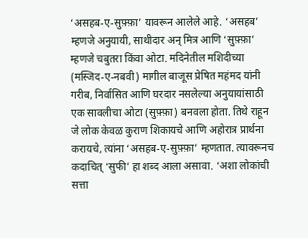‘असहब-ए-सुफ़्फ़ा’ यावरून आलेले आहे. ‘असहब’ म्हणजे अनुयायी, साथीदार अन् मित्र आणि ‘सुफ़्फ़ा’ म्हणजे चबुतरा किंवा ओटा. मदिनेतील मशिदीच्या (मस्जिद-ए-नबवी) मागील बाजूस प्रेषित महंमद यांनी गरीब, निर्वासित आणि घरदार नसलेल्या अनुयायांसाठी एक सावलीचा ओटा (सुफ़्फ़ा) बनवला होता. तिथे राहून जे लोक केवळ कुराण शिकायचे आणि अहोरात्र प्रार्थना करायचे, त्यांना ‘असहब-ए-सुफ़्फ़ा’ म्हणतात. त्यावरूनच कदाचित् ‘सुफी’ हा शब्द आला असावा. ‘अशा लोकांची सत्ता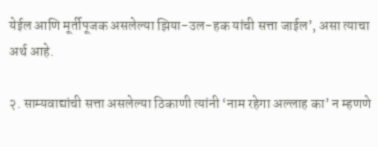येईल आणि मूर्तीपूजक असलेल्या झिया-उल-हक यांची सत्ता जाईल’, असा त्याचा अर्थ आहे.

२. साम्यवाद्यांची सत्ता असलेल्या ठिकाणी त्यांनी ‘नाम रहेगा अल्लाह का’ न म्हणणे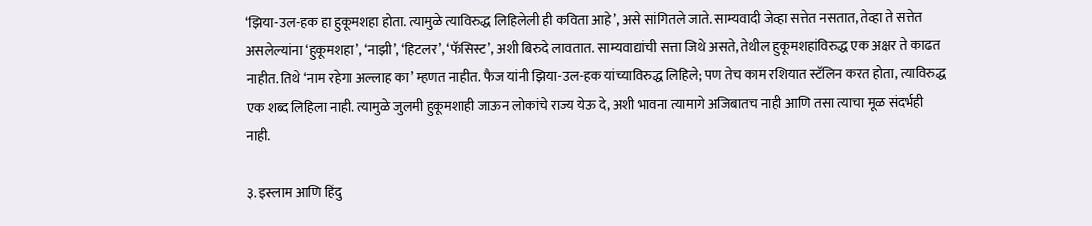‘झिया-उल-हक हा हुकूमशहा होता. त्यामुळे त्याविरुद्ध लिहिलेली ही कविता आहे’, असे सांगितले जाते. साम्यवादी जेव्हा सत्तेत नसतात, तेव्हा ते सत्तेत असलेल्यांना ‘हुकूमशहा’, ‘नाझी’, ‘हिटलर’, ‘फॅसिस्ट’, अशी बिरुदे लावतात. साम्यवाद्यांची सत्ता जिथे असते, तेथील हुकूमशहांविरुद्ध एक अक्षर ते काढत नाहीत. तिथे ‘नाम रहेगा अल्लाह का’ म्हणत नाहीत. फैज यांनी झिया-उल-हक यांच्याविरुद्ध लिहिले; पण तेच काम रशियात स्टॅलिन करत होता, त्याविरुद्ध एक शब्द लिहिला नाही. त्यामुळे जुलमी हुकूमशाही जाऊन लोकांचे राज्य येऊ दे, अशी भावना त्यामागे अजिबातच नाही आणि तसा त्याचा मूळ संदर्भही नाही.

३. इस्लाम आणि हिंदु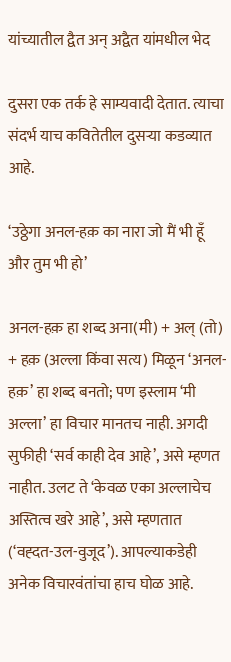यांच्यातील द्वैत अन् अद्वैत यांमधील भेद

दुसरा एक तर्क हे साम्यवादी देतात. त्याचा संदर्भ याच कवितेतील दुसर्‍या कडव्यात आहे.

‘उठ्ठेगा अनल-हक़ का नारा जो मैं भी हूँ और तुम भी हो’

अनल-हक़ हा शब्द अना(मी) + अल् (तो) + हक़ (अल्ला किंवा सत्य) मिळून ‘अनल-हक़’ हा शब्द बनतो; पण इस्लाम ‘मी अल्ला’ हा विचार मानतच नाही. अगदी सुफीही ‘सर्व काही देव आहे’, असे म्हणत नाहीत. उलट ते ‘केवळ एका अल्लाचेच अस्तित्व खरे आहे’, असे म्हणतात (‘वह्दत-उल-वुजूद’). आपल्याकडेही अनेक विचारवंतांचा हाच घोळ आहे.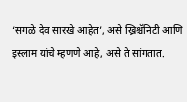‘सगळे देव सारखे आहेत’, असे ख्रिश्चॅनिटी आणि इस्लाम यांचे म्हणणे आहे, असे ते सांगतात.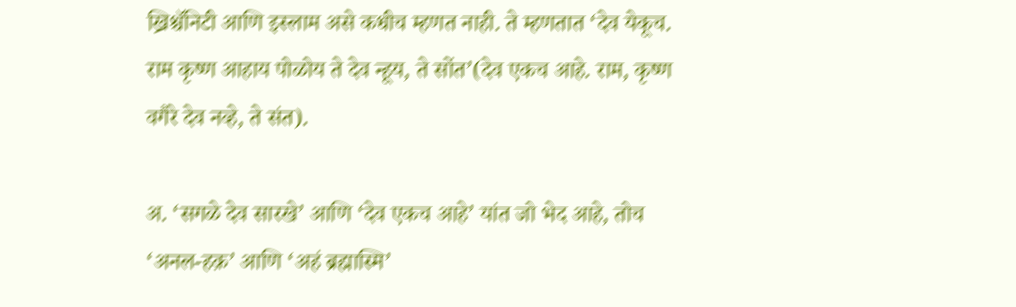ख्रिश्चॅनिटी आणि इस्लाम असे कधीच म्हणत नाही. ते म्हणतात ‘देव येकूच. राम कृष्ण आहाय पोळोय ते देव न्हूय, ते सोंत’(देव एकच आहे. राम, कृष्ण वगैरे देव नव्हे, ते संत).

अ. ‘सगळे देव सारखे’ आणि ‘देव एकच आहे’ यांत जो भेद आहे, तोच ‘अनल-हक़’ आणि ‘अहं ब्रह्मास्मि’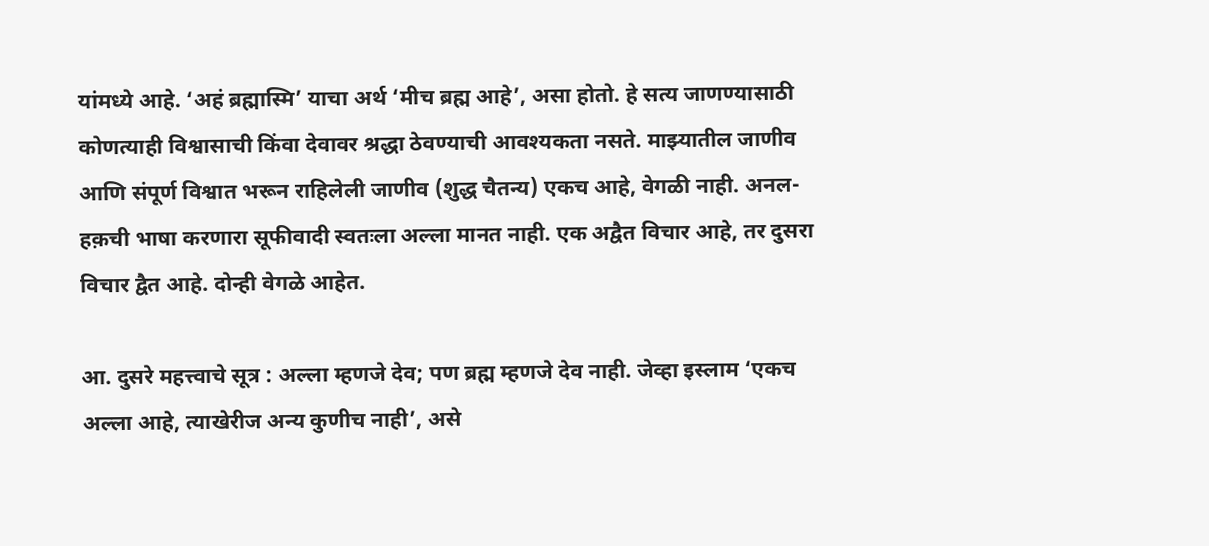यांमध्ये आहे. ‘अहं ब्रह्मास्मि’ याचा अर्थ ‘मीच ब्रह्म आहे’, असा होतो. हे सत्य जाणण्यासाठी कोणत्याही विश्वासाची किंवा देवावर श्रद्धा ठेवण्याची आवश्यकता नसते. माझ्यातील जाणीव आणि संपूर्ण विश्वात भरून राहिलेली जाणीव (शुद्ध चैतन्य) एकच आहे, वेगळी नाही. अनल-हक़ची भाषा करणारा सूफीवादी स्वतःला अल्ला मानत नाही. एक अद्वैत विचार आहे, तर दुसरा विचार द्वैत आहे. दोन्ही वेगळे आहेत.

आ. दुसरे महत्त्वाचे सूत्र : अल्ला म्हणजे देव; पण ब्रह्म म्हणजे देव नाही. जेव्हा इस्लाम ‘एकच अल्ला आहे, त्याखेरीज अन्य कुणीच नाही’, असे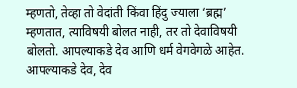म्हणतो, तेव्हा तो वेदांती किंवा हिंदु ज्याला ‘ब्रह्म’ म्हणतात, त्याविषयी बोलत नाही, तर तो देवाविषयी बोलतो. आपल्याकडे देव आणि धर्म वेगवेगळे आहेत. आपल्याकडे देव, देव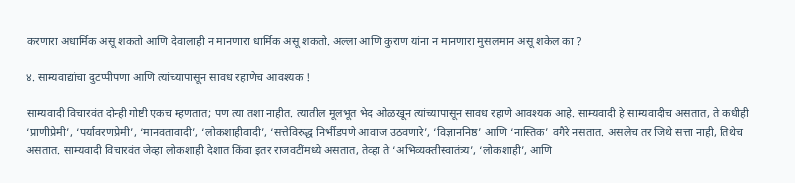करणारा अधार्मिक असू शकतो आणि देवालाही न मानणारा धार्मिक असू शकतो. अल्ला आणि कुराण यांना न मानणारा मुसलमान असू शकेल का ?

४. साम्यवाद्यांचा दुटप्पीपणा आणि त्यांच्यापासून सावध रहाणेच आवश्यक !

साम्यवादी विचारवंत दोन्ही गोष्टी एकच म्हणतात; पण त्या तशा नाहीत. त्यातील मूलभूत भेद ओळखून त्यांच्यापासून सावध रहाणे आवश्यक आहे. साम्यवादी हे साम्यवादीच असतात, ते कधीही ‘प्राणीप्रेमी’, ‘पर्यावरणप्रेमी’, ‘मानवतावादी’, ‘लोकशाहीवादी’, ‘सत्तेविरुद्ध निर्भीडपणे आवाज उठवणारे’, ‘विज्ञाननिष्ठ’ आणि ‘नास्तिक’ वगैरे नसतात. असलेच तर जिथे सत्ता नाही, तिथेच असतात. साम्यवादी विचारवंत जेव्हा लोकशाही देशात किंवा इतर राजवटींमध्ये असतात, तेव्हा ते ‘अभिव्यक्तीस्वातंत्र्य’, ‘लोकशाही’, आणि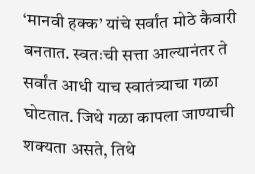‘मानवी हक्क’ यांचे सर्वांत मोठे कैवारी बनतात. स्वतःची सत्ता आल्यानंतर ते सर्वांत आधी याच स्वातंत्र्याचा गळा घोटतात. जिथे गळा कापला जाण्याची शक्यता असते, तिथे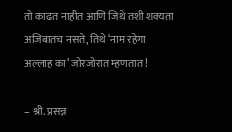तो काढत नाहीत आणि जिथे तशी शक्यता अजिबातच नसते, तिथे ‘नाम रहेगा अल्लाह का’ जोरजोरात म्हणतात !

– श्री. प्रसन्न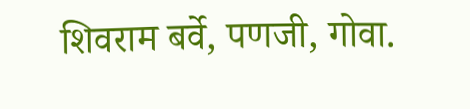शिवराम बर्वे, पणजी, गोवा.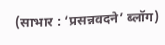(साभार : ‘प्रसन्नवदने’ ब्लॉग)